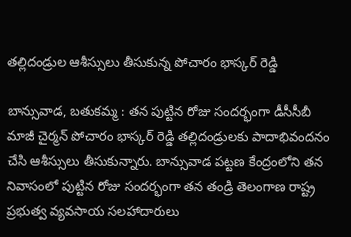తల్లిదండ్రుల ఆశీస్సులు తీసుకున్న పోచారం భాస్కర్ రెడ్డి

బాన్సువాడ, బతుకమ్మ : తన పుట్టిన రోజు సందర్భంగా డీసీసీబీ మాజీ చైర్మన్ పోచారం భాస్కర్ రెడ్డి తల్లిదండ్రులకు పాదాభివందనం చేసి ఆశీస్సులు తీసుకున్నారు. బాన్సువాడ పట్టణ కేంద్రంలోని తన నివాసంలో పుట్టిన రోజు సందర్భంగా తన తండ్రి తెలంగాణ రాష్ట్ర ప్రభుత్వ వ్యవసాయ సలహాదారులు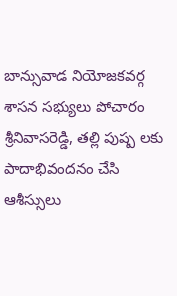బాన్సువాడ నియోజకవర్గ శాసన సభ్యులు పోచారం శ్రీనివాసరెడ్డి, తల్లి పుష్ప లకు పాదాభివందనం చేసి ఆశీస్సులు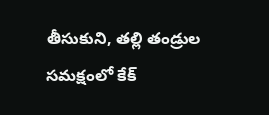తీసుకుని, తల్లి తండ్రుల సమక్షంలో కేక్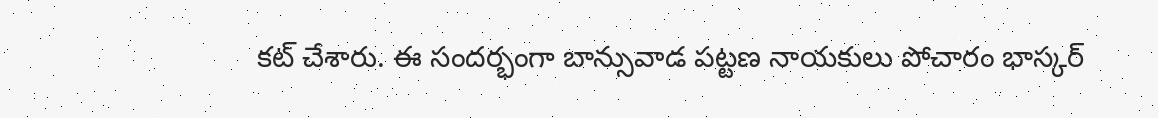కట్ చేశారు. ఈ సందర్భంగా బాన్సువాడ పట్టణ నాయకులు పోచారం భాస్కర్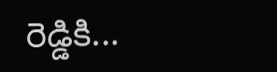రెడ్డికి...